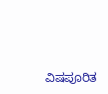ವಿಷಪೂರಿತ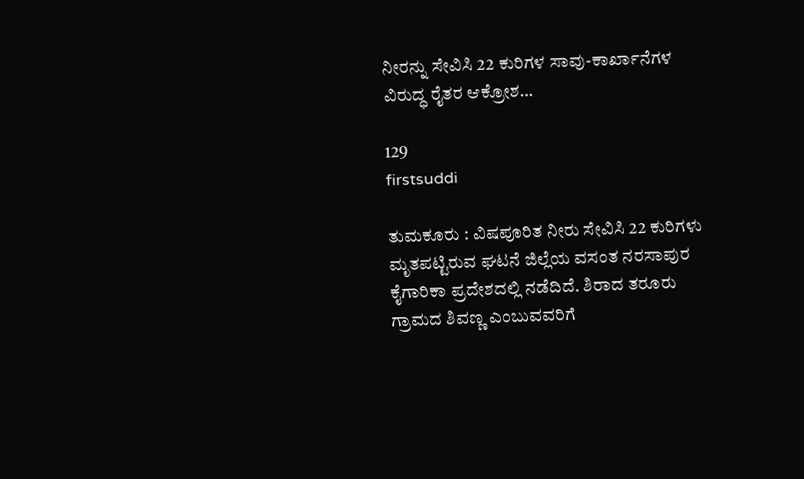ನೀರನ್ನು ಸೇವಿಸಿ 22 ಕುರಿಗಳ ಸಾವು-ಕಾರ್ಖಾನೆಗಳ ವಿರುದ್ಧ ರೈತರ ಆಕ್ರೋಶ…

129
firstsuddi

ತುಮಕೂರು : ವಿಷಪೂರಿತ ನೀರು ಸೇವಿಸಿ 22 ಕುರಿಗಳು ಮೃತಪಟ್ಟಿರುವ ಘಟನೆ ಜಿಲ್ಲೆಯ ವಸಂತ ನರಸಾಪುರ ಕೈಗಾರಿಕಾ ಪ್ರದೇಶದಲ್ಲಿ ನಡೆದಿದೆ. ಶಿರಾದ ತರೂರು ಗ್ರಾಮದ ಶಿವಣ್ಣ ಎಂಬುವವರಿಗೆ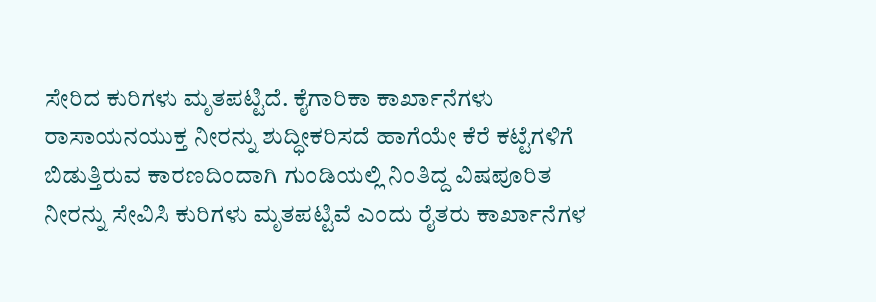ಸೇರಿದ ಕುರಿಗಳು ಮೃತಪಟ್ಟಿದೆ. ಕೈಗಾರಿಕಾ ಕಾರ್ಖಾನೆಗಳು ರಾಸಾಯನಯುಕ್ತ ನೀರನ್ನು ಶುದ್ಧೀಕರಿಸದೆ ಹಾಗೆಯೇ ಕೆರೆ ಕಟ್ಟೆಗಳಿಗೆ ಬಿಡುತ್ತಿರುವ ಕಾರಣದಿಂದಾಗಿ ಗುಂಡಿಯಲ್ಲಿ ನಿಂತಿದ್ದ ವಿಷಪೂರಿತ ನೀರನ್ನು ಸೇವಿಸಿ ಕುರಿಗಳು ಮೃತಪಟ್ಟಿವೆ ಎಂದು ರೈತರು ಕಾರ್ಖಾನೆಗಳ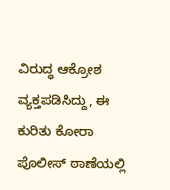ವಿರುದ್ಧ ಆಕ್ರೋಶ ವ್ಯಕ್ತಪಡಿಸಿದ್ದು, ಈ ಕುರಿತು ಕೋರಾ ಪೊಲೀಸ್ ಠಾಣೆಯಲ್ಲಿ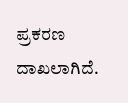ಪ್ರಕರಣ ದಾಖಲಾಗಿದೆ.